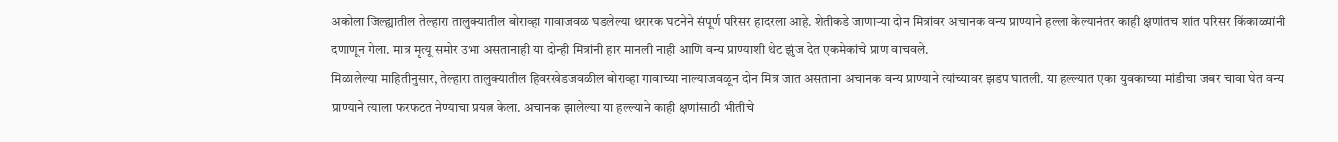अकोला जिल्ह्यातील तेल्हारा तालुक्यातील बोराव्हा गावाजवळ घडलेल्या थरारक घटनेने संपूर्ण परिसर हादरला आहे. शेतीकडे जाणाऱ्या दोन मित्रांवर अचानक वन्य प्राण्याने हल्ला केल्यानंतर काही क्षणांतच शांत परिसर किंकाळ्यांनी दणाणून गेला. मात्र मृत्यू समोर उभा असतानाही या दोन्ही मित्रांनी हार मानली नाही आणि वन्य प्राण्याशी थेट झुंज देत एकमेकांचे प्राण वाचवले.
मिळालेल्या माहितीनुसार, तेल्हारा तालुक्यातील हिवरखेडजवळील बोराव्हा गावाच्या नाल्याजवळून दोन मित्र जात असताना अचानक वन्य प्राण्याने त्यांच्यावर झडप घातली. या हल्ल्यात एका युवकाच्या मांडीचा जबर चावा घेत वन्य प्राण्याने त्याला फरफटत नेण्याचा प्रयत्न केला. अचानक झालेल्या या हल्ल्याने काही क्षणांसाठी भीतीचे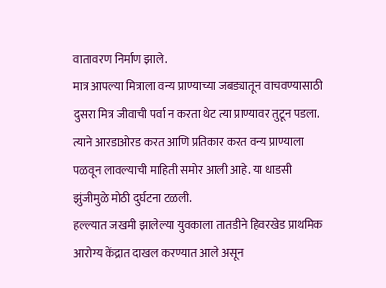वातावरण निर्माण झाले.
मात्र आपल्या मित्राला वन्य प्राण्याच्या जबड्यातून वाचवण्यासाठी दुसरा मित्र जीवाची पर्वा न करता थेट त्या प्राण्यावर तुटून पडला. त्याने आरडाओरड करत आणि प्रतिकार करत वन्य प्राण्याला पळवून लावल्याची माहिती समोर आली आहे. या धाडसी झुंजीमुळे मोठी दुर्घटना टळली.
हल्ल्यात जखमी झालेल्या युवकाला तातडीने हिवरखेड प्राथमिक आरोग्य केंद्रात दाखल करण्यात आले असून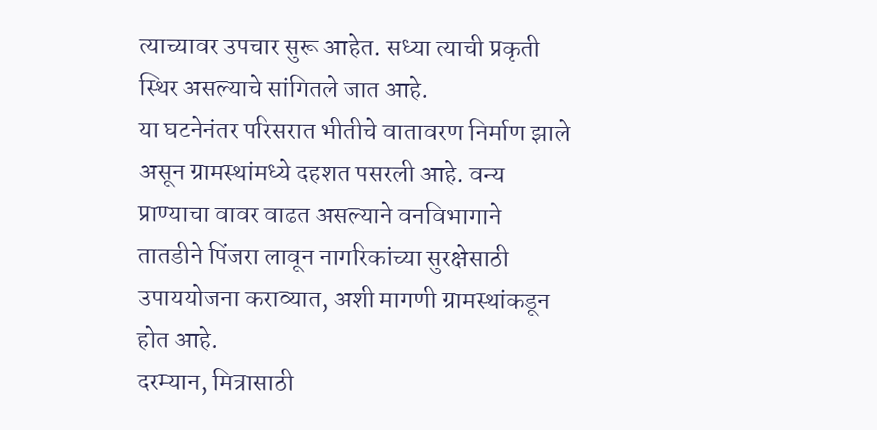त्याच्यावर उपचार सुरू आहेत. सध्या त्याची प्रकृती स्थिर असल्याचे सांगितले जात आहे.
या घटनेनंतर परिसरात भीतीचे वातावरण निर्माण झाले असून ग्रामस्थांमध्ये दहशत पसरली आहे. वन्य प्राण्याचा वावर वाढत असल्याने वनविभागाने तातडीने पिंजरा लावून नागरिकांच्या सुरक्षेसाठी उपाययोजना कराव्यात, अशी मागणी ग्रामस्थांकडून होत आहे.
दरम्यान, मित्रासाठी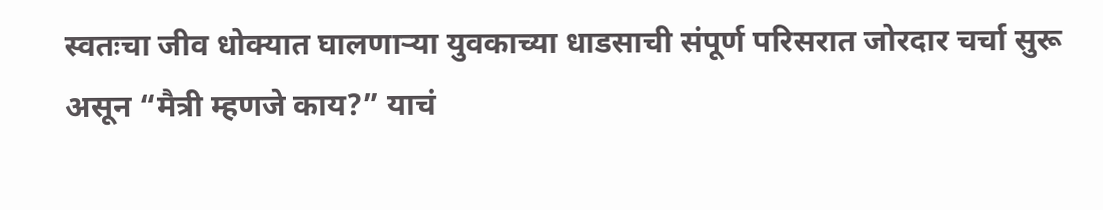स्वतःचा जीव धोक्यात घालणाऱ्या युवकाच्या धाडसाची संपूर्ण परिसरात जोरदार चर्चा सुरू असून “मैत्री म्हणजे काय?” याचं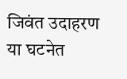जिवंत उदाहरण या घटनेत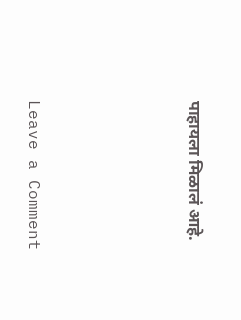पाहायला मिळालं आहे.







Leave a Comment